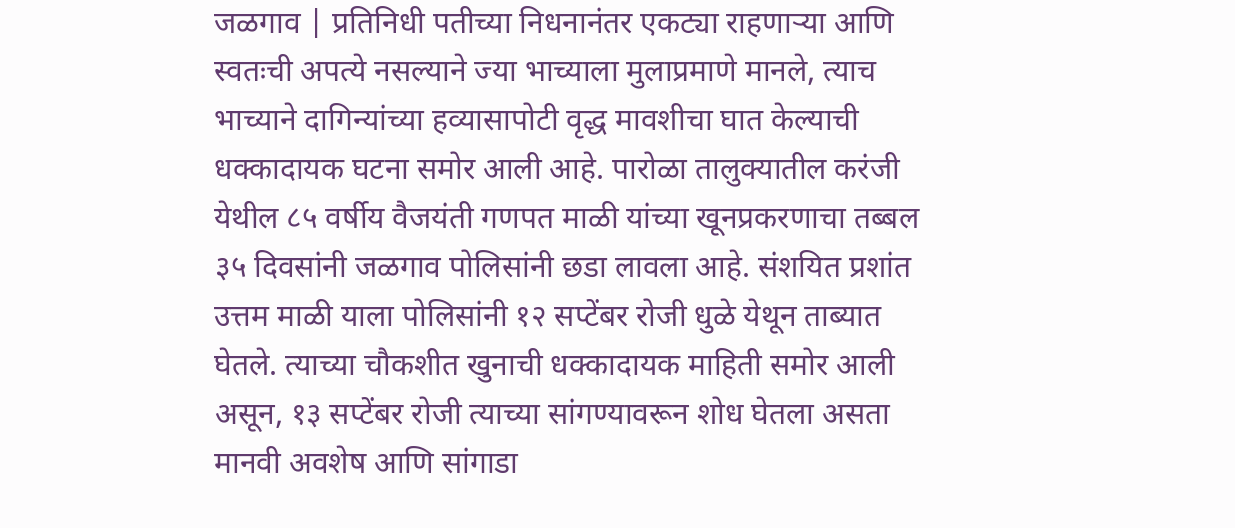जळगाव | प्रतिनिधी पतीच्या निधनानंतर एकट्या राहणाऱ्या आणि स्वतःची अपत्ये नसल्याने ज्या भाच्याला मुलाप्रमाणे मानले, त्याच भाच्याने दागिन्यांच्या हव्यासापोटी वृद्ध मावशीचा घात केल्याची धक्कादायक घटना समोर आली आहे. पारोळा तालुक्यातील करंजी येथील ८५ वर्षीय वैजयंती गणपत माळी यांच्या खूनप्रकरणाचा तब्बल ३५ दिवसांनी जळगाव पोलिसांनी छडा लावला आहे. संशयित प्रशांत उत्तम माळी याला पोलिसांनी १२ सप्टेंबर रोजी धुळे येथून ताब्यात घेतले. त्याच्या चौकशीत खुनाची धक्कादायक माहिती समोर आली असून, १३ सप्टेंबर रोजी त्याच्या सांगण्यावरून शोध घेतला असता मानवी अवशेष आणि सांगाडा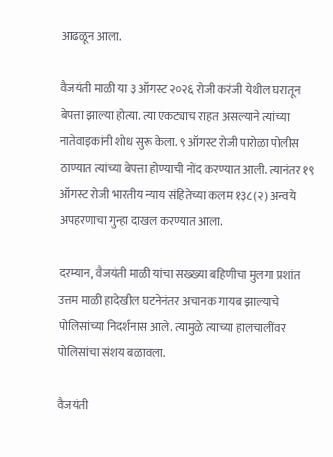आढळून आला.

वैजयंती माळी या ३ ऑगस्ट २०२६ रोजी करंजी येथील घरातून बेपत्ता झाल्या होत्या. त्या एकट्याच राहत असल्याने त्यांच्या नातेवाइकांनी शोध सुरू केला. ९ ऑगस्ट रोजी पारोळा पोलीस ठाण्यात त्यांच्या बेपत्ता होण्याची नोंद करण्यात आली. त्यानंतर १९ ऑगस्ट रोजी भारतीय न्याय संहितेच्या कलम १३८(२) अन्वये अपहरणाचा गुन्हा दाखल करण्यात आला.

दरम्यान, वैजयंती माळी यांचा सख्ख्या बहिणीचा मुलगा प्रशांत उत्तम माळी हादेखील घटनेनंतर अचानक गायब झाल्याचे पोलिसांच्या निदर्शनास आले. त्यामुळे त्याच्या हालचालींवर पोलिसांचा संशय बळावला.

वैजयंती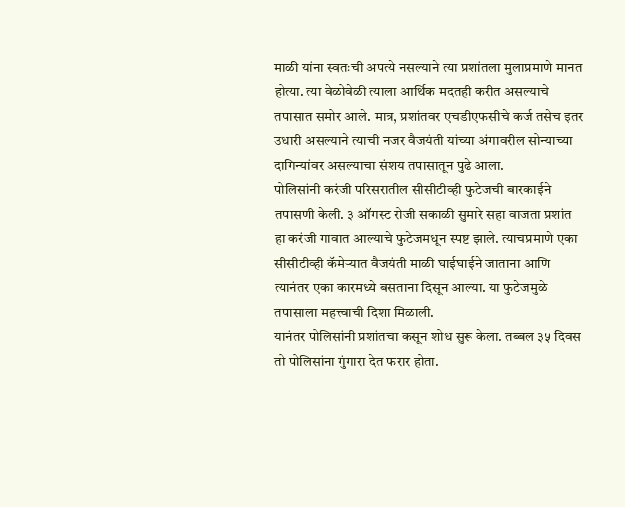माळी यांना स्वतःची अपत्ये नसल्याने त्या प्रशांतला मुलाप्रमाणे मानत होत्या. त्या वेळोवेळी त्याला आर्थिक मदतही करीत असल्याचे तपासात समोर आले. मात्र, प्रशांतवर एचडीएफसीचे कर्ज तसेच इतर उधारी असल्याने त्याची नजर वैजयंती यांच्या अंगावरील सोन्याच्या दागिन्यांवर असल्याचा संशय तपासातून पुढे आला.
पोलिसांनी करंजी परिसरातील सीसीटीव्ही फुटेजची बारकाईने तपासणी केली. ३ ऑगस्ट रोजी सकाळी सुमारे सहा वाजता प्रशांत हा करंजी गावात आल्याचे फुटेजमधून स्पष्ट झाले. त्याचप्रमाणे एका सीसीटीव्ही कॅमेऱ्यात वैजयंती माळी घाईघाईने जाताना आणि त्यानंतर एका कारमध्ये बसताना दिसून आल्या. या फुटेजमुळे तपासाला महत्त्वाची दिशा मिळाली.
यानंतर पोलिसांनी प्रशांतचा कसून शोध सुरू केला. तब्बल ३५ दिवस तो पोलिसांना गुंगारा देत फरार होता.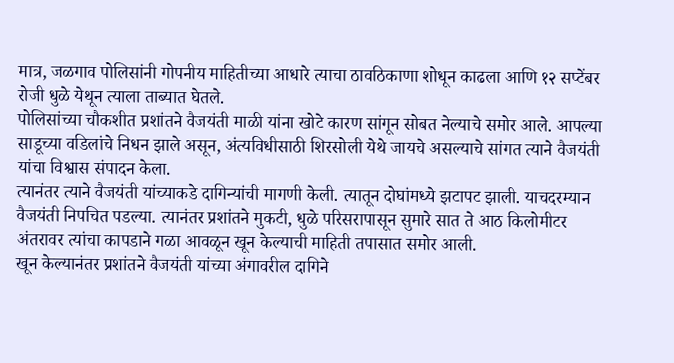मात्र, जळगाव पोलिसांनी गोपनीय माहितीच्या आधारे त्याचा ठावठिकाणा शोधून काढला आणि १२ सप्टेंबर रोजी धुळे येथून त्याला ताब्यात घेतले.
पोलिसांच्या चौकशीत प्रशांतने वैजयंती माळी यांना खोटे कारण सांगून सोबत नेल्याचे समोर आले. आपल्या साडूच्या वडिलांचे निधन झाले असून, अंत्यविधीसाठी शिरसोली येथे जायचे असल्याचे सांगत त्याने वैजयंती यांचा विश्वास संपादन केला.
त्यानंतर त्याने वैजयंती यांच्याकडे दागिन्यांची मागणी केली. त्यातून दोघांमध्ये झटापट झाली. याचदरम्यान वैजयंती निपचित पडल्या. त्यानंतर प्रशांतने मुकटी, धुळे परिसरापासून सुमारे सात ते आठ किलोमीटर अंतरावर त्यांचा कापडाने गळा आवळून खून केल्याची माहिती तपासात समोर आली.
खून केल्यानंतर प्रशांतने वैजयंती यांच्या अंगावरील दागिने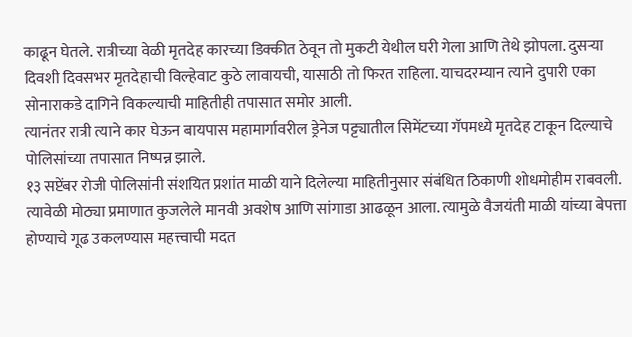काढून घेतले. रात्रीच्या वेळी मृतदेह कारच्या डिक्कीत ठेवून तो मुकटी येथील घरी गेला आणि तेथे झोपला. दुसऱ्या दिवशी दिवसभर मृतदेहाची विल्हेवाट कुठे लावायची, यासाठी तो फिरत राहिला. याचदरम्यान त्याने दुपारी एका सोनाराकडे दागिने विकल्याची माहितीही तपासात समोर आली.
त्यानंतर रात्री त्याने कार घेऊन बायपास महामार्गावरील ड्रेनेज पट्ट्यातील सिमेंटच्या गॅपमध्ये मृतदेह टाकून दिल्याचे पोलिसांच्या तपासात निष्पन्न झाले.
१३ सप्टेंबर रोजी पोलिसांनी संशयित प्रशांत माळी याने दिलेल्या माहितीनुसार संबंधित ठिकाणी शोधमोहीम राबवली. त्यावेळी मोठ्या प्रमाणात कुजलेले मानवी अवशेष आणि सांगाडा आढळून आला. त्यामुळे वैजयंती माळी यांच्या बेपत्ता होण्याचे गूढ उकलण्यास महत्त्वाची मदत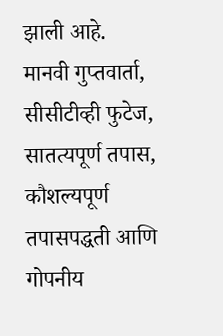झाली आहे.
मानवी गुप्तवार्ता, सीसीटीव्ही फुटेज, सातत्यपूर्ण तपास, कौशल्यपूर्ण तपासपद्धती आणि गोपनीय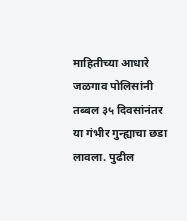माहितीच्या आधारे जळगाव पोलिसांनी तब्बल ३५ दिवसांनंतर या गंभीर गुन्ह्याचा छडा लावला. पुढील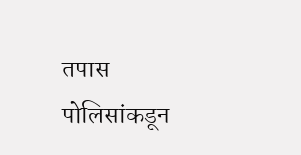तपास पोलिसांकडून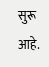सुरू आहे.